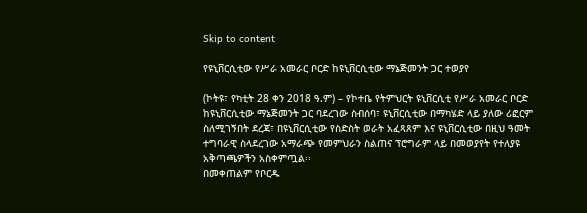Skip to content

የዩኒቨርሲቲው የሥራ አመራር ቦርድ ከዩኒቨርሲቲው ማኔጅመንት ጋር ተወያየ

(ኮትዩ፣ የካቲት 28 ቀን 2018 ዓ.ም) – የኮተቤ የትምህርት ዩኒቨርሲቲ የሥራ አመራር ቦርድ ከዩኒቨርሲቲው ማኔጅመንት ጋር ባደረገው ስብሰባ፣ ዩኒቨርሲቲው በማካሄድ ላይ ያለው ሪፎርም ስለሚገኝበት ደረጃ፣ በዩኒቨርሲቲው የስድስት ወራት አፈጻጸም እና ዩኒቨርሲቲው በዚህ ዓመት ተግባራዊ ስላደረገው አማራጭ የመምህራን ስልጠና ፕሮግራም ላይ በመወያየት የተለያዩ አቅጣጫዎችን አስቀምጧል፡፡
በመቀጠልም የቦርዱ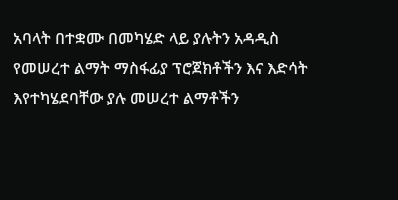አባላት በተቋሙ በመካሄድ ላይ ያሉትን አዳዲስ የመሠረተ ልማት ማስፋፊያ ፕሮጀክቶችን እና እድሳት እየተካሄደባቸው ያሉ መሠረተ ልማቶችን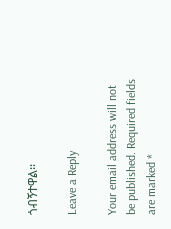ጎብኝተዋል፡፡

Leave a Reply

Your email address will not be published. Required fields are marked *